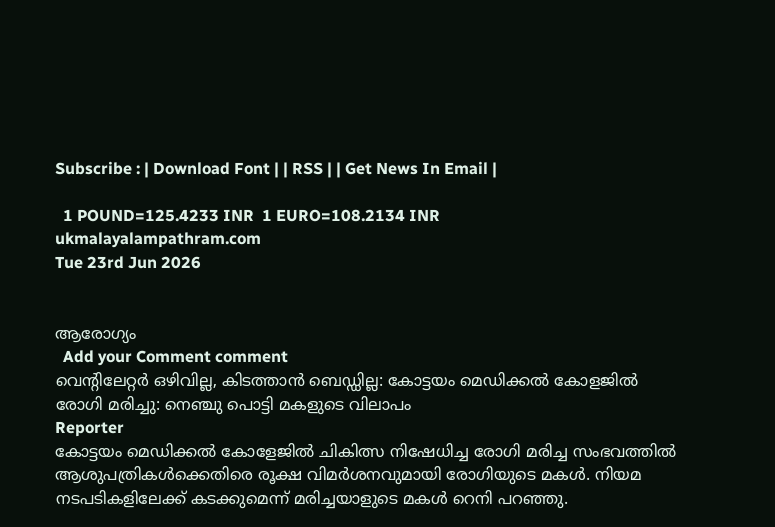Subscribe : | Download Font | | RSS | | Get News In Email |

  1 POUND=125.4233 INR  1 EURO=108.2134 INR
ukmalayalampathram.com
Tue 23rd Jun 2026


ആരോഗ്യം
  Add your Comment comment
വെന്റിലേറ്റര്‍ ഒഴിവില്ല, കിടത്താന്‍ ബെഡ്ഡില്ല: കോട്ടയം മെഡിക്കല്‍ കോളജില്‍ രോഗി മരിച്ചു: നെഞ്ചു പൊട്ടി മകളുടെ വിലാപം
Reporter
കോട്ടയം മെഡിക്കല്‍ കോളേജില്‍ ചികിത്സ നിഷേധിച്ച രോഗി മരിച്ച സംഭവത്തില്‍ ആശുപത്രികള്‍ക്കെതിരെ രൂക്ഷ വിമര്‍ശനവുമായി രോഗിയുടെ മകള്‍. നിയമ നടപടികളിലേക്ക് കടക്കുമെന്ന് മരിച്ചയാളുടെ മകള്‍ റെനി പറഞ്ഞു.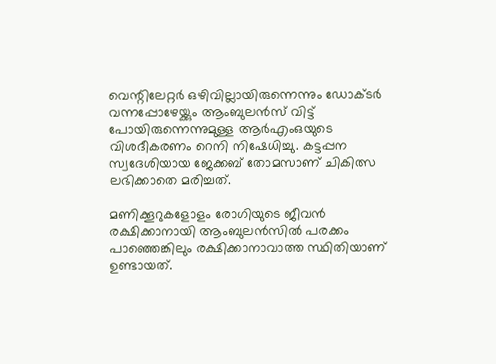വെന്റിലേറ്റര്‍ ഒഴിവില്ലായിരുന്നെന്നും ഡോക്ടര്‍ വന്നപ്പോഴേയ്ക്കും ആംബുലന്‍സ് വിട്ട് പോയിരുന്നെന്നുമുള്ള ആര്‍എംഒയുടെ വിശദീകരണം റെനി നിഷേധിച്ചു. കട്ടപ്പന സ്വദേശിയായ ജേക്കബ് തോമസാണ് ചികിത്സ ലഭിക്കാതെ മരിച്ചത്.

മണിക്കൂറുകളോളം രോഗിയുടെ ജീവന്‍ രക്ഷിക്കാനായി ആംബുലന്‍സില്‍ പരക്കം പാഞ്ഞെങ്കിലും രക്ഷിക്കാനാവാത്ത സ്ഥിതിയാണ് ഉണ്ടായത്.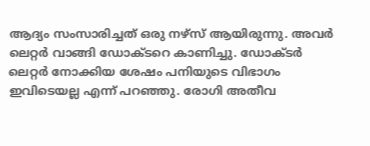ആദ്യം സംസാരിച്ചത് ഒരു നഴ്‌സ് ആയിരുന്നു. അവര്‍ ലെറ്റര്‍ വാങ്ങി ഡോക്ടറെ കാണിച്ചു. ഡോക്ടര്‍ ലെറ്റര്‍ നോക്കിയ ശേഷം പനിയുടെ വിഭാഗം ഇവിടെയല്ല എന്ന് പറഞ്ഞു. രോഗി അതീവ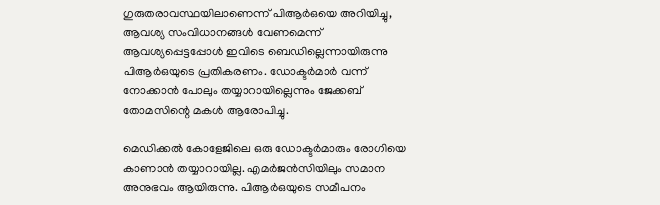ഗുരുതരാവസ്ഥയിലാണെന്ന് പിആര്‍ഒയെ അറിയിച്ചു, ആവശ്യ സംവിധാനങ്ങള്‍ വേണമെന്ന് ആവശ്യപ്പെട്ടപ്പോള്‍ ഇവിടെ ബെഡില്ലെന്നായിരുന്നു പിആര്‍ഒയുടെ പ്രതികരണം. ഡോക്ടര്‍മാര്‍ വന്ന് നോക്കാന്‍ പോലും തയ്യാറായില്ലെന്നും ജേക്കബ് തോമസിന്റെ മകള്‍ ആരോപിച്ചു.

മെഡിക്കല്‍ കോളേജിലെ ഒരു ഡോക്ടര്‍മാരും രോഗിയെ കാണാന്‍ തയ്യാറായില്ല. എമര്‍ജന്‍സിയിലും സമാന അനുഭവം ആയിരുന്നു. പിആര്‍ഒയുടെ സമീപനം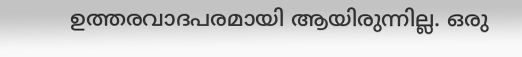ഉത്തരവാദപരമായി ആയിരുന്നില്ല. ഒരു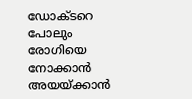ഡോക്ടറെ പോലും രോഗിയെ നോക്കാന്‍ അയയ്ക്കാന്‍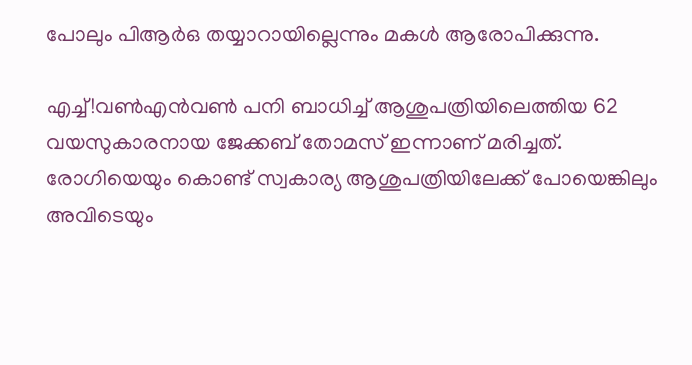പോലും പിആര്‍ഒ തയ്യാറായില്ലെന്നും മകള്‍ ആരോപിക്കുന്നു.

എച്ച്!വണ്‍എന്‍വണ്‍ പനി ബാധിച്ച് ആശുപത്രിയിലെത്തിയ 62 വയസുകാരനായ ജേക്കബ് തോമസ് ഇന്നാണ് മരിച്ചത്. രോഗിയെയും കൊണ്ട് സ്വകാര്യ ആശുപത്രിയിലേക്ക് പോയെങ്കിലും അവിടെയും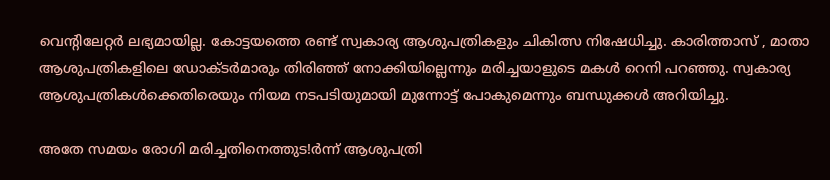വെന്റിലേറ്റര്‍ ലഭ്യമായില്ല. കോട്ടയത്തെ രണ്ട് സ്വകാര്യ ആശുപത്രികളും ചികിത്സ നിഷേധിച്ചു. കാരിത്താസ് , മാതാ ആശുപത്രികളിലെ ഡോക്ടര്‍മാരും തിരിഞ്ഞ് നോക്കിയില്ലെന്നും മരിച്ചയാളുടെ മകള്‍ റെനി പറഞ്ഞു. സ്വകാര്യ ആശുപത്രികള്‍ക്കെതിരെയും നിയമ നടപടിയുമായി മുന്നോട്ട് പോകുമെന്നും ബന്ധുക്കള്‍ അറിയിച്ചു.

അതേ സമയം രോഗി മരിച്ചതിനെത്തുട!ര്‍ന്ന് ആശുപത്രി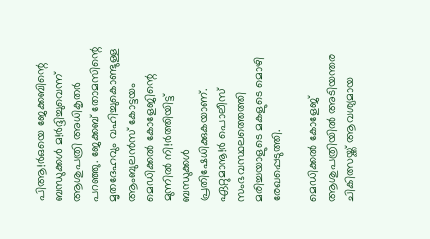പിആ!ര്‍ഒയെ ജേക്കബിന്റെ ബന്ധുക്കള്‍ മ!ര്‍ദ്ദിച്ചുവെന്ന് ആശുപത്രി അധികൃതര്‍ പറഞ്ഞു. ജേക്കബ് തോമസിന്റെ മൃതദേഹവും വഹിച്ചുകൊണ്ടുള്ള ആംബുലന്‍സ് കോട്ടയം മെഡിക്കല്‍ കോളേജിന്റെ മുന്നില്‍ നി!ര്‍ത്തിയിട്ട് ബന്ധുക്കള്‍ പ്രതിഷേധിക്കുകയാണ്. ഏറ്റുമാനൂ!ര്‍ പൊലീസ് സംഭവസ്ഥലത്തെത്തി മരിച്ചയാളുടെ മകളുടെ മൊഴി രേഖപ്പെടുത്തി.

മെഡിക്കല്‍ കോളേജ് ആശുപത്രിയില്‍ അടിയന്തര ചികിത്സയ്ക്ക് ആവശ്യമായ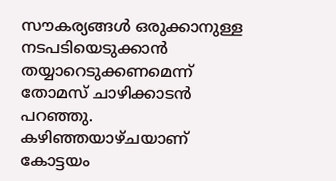സൗകര്യങ്ങള്‍ ഒരുക്കാനുള്ള നടപടിയെടുക്കാന്‍ തയ്യാറെടുക്കണമെന്ന് തോമസ് ചാഴിക്കാടന്‍ പറഞ്ഞു. കഴിഞ്ഞയാഴ്ചയാണ് കോട്ടയം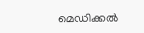മെഡിക്കല്‍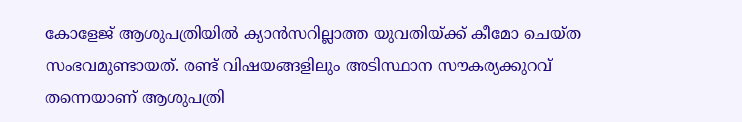കോളേജ് ആശുപത്രിയില്‍ ക്യാന്‍സറില്ലാത്ത യുവതിയ്ക്ക് കീമോ ചെയ്ത സംഭവമുണ്ടായത്. രണ്ട് വിഷയങ്ങളിലും അടിസ്ഥാന സൗകര്യക്കുറവ് തന്നെയാണ് ആശുപത്രി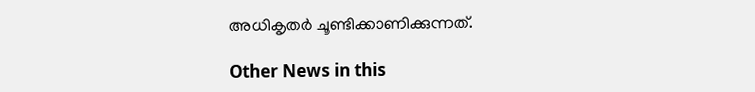അധികൃതര്‍ ചൂണ്ടിക്കാണിക്കുന്നത്.

Other News in this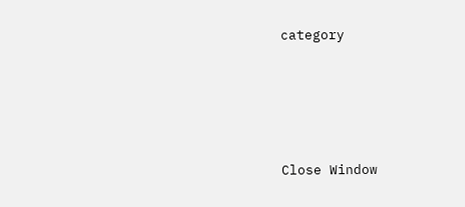category








Close Window